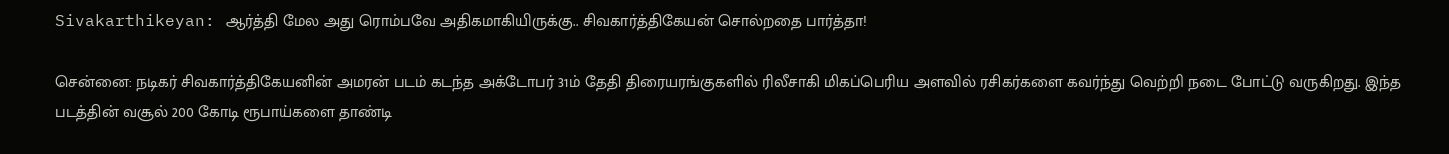Sivakarthikeyan: ஆர்த்தி மேல அது ரொம்பவே அதிகமாகியிருக்கு.. சிவகார்த்திகேயன் சொல்றதை பார்த்தா!

சென்னை: நடிகர் சிவகார்த்திகேயனின் அமரன் படம் கடந்த அக்டோபர் 31ம் தேதி திரையரங்குகளில் ரிலீசாகி மிகப்பெரிய அளவில் ரசிகர்களை கவர்ந்து வெற்றி நடை போட்டு வருகிறது. இந்த படத்தின் வசூல் 200 கோடி ரூபாய்களை தாண்டி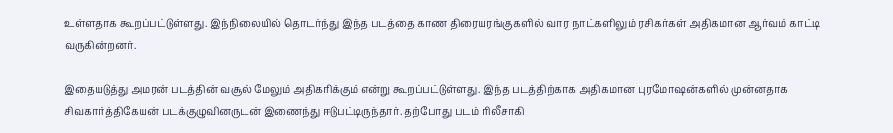உள்ளதாக கூறப்பட்டுள்ளது. இந்நிலையில் தொடர்ந்து இந்த படத்தை காண திரையரங்குகளில் வார நாட்களிலும் ரசிகர்கள் அதிகமான ஆர்வம் காட்டி வருகின்றனர்.

இதையடுத்து அமரன் படத்தின் வசூல் மேலும் அதிகரிக்கும் என்று கூறப்பட்டுள்ளது. இந்த படத்திற்காக அதிகமான புரமோஷன்களில் முன்னதாக சிவகார்த்திகேயன் படக்குழுவினருடன் இணைந்து ஈடுபட்டிருந்தார். தற்போது படம் ரிலீசாகி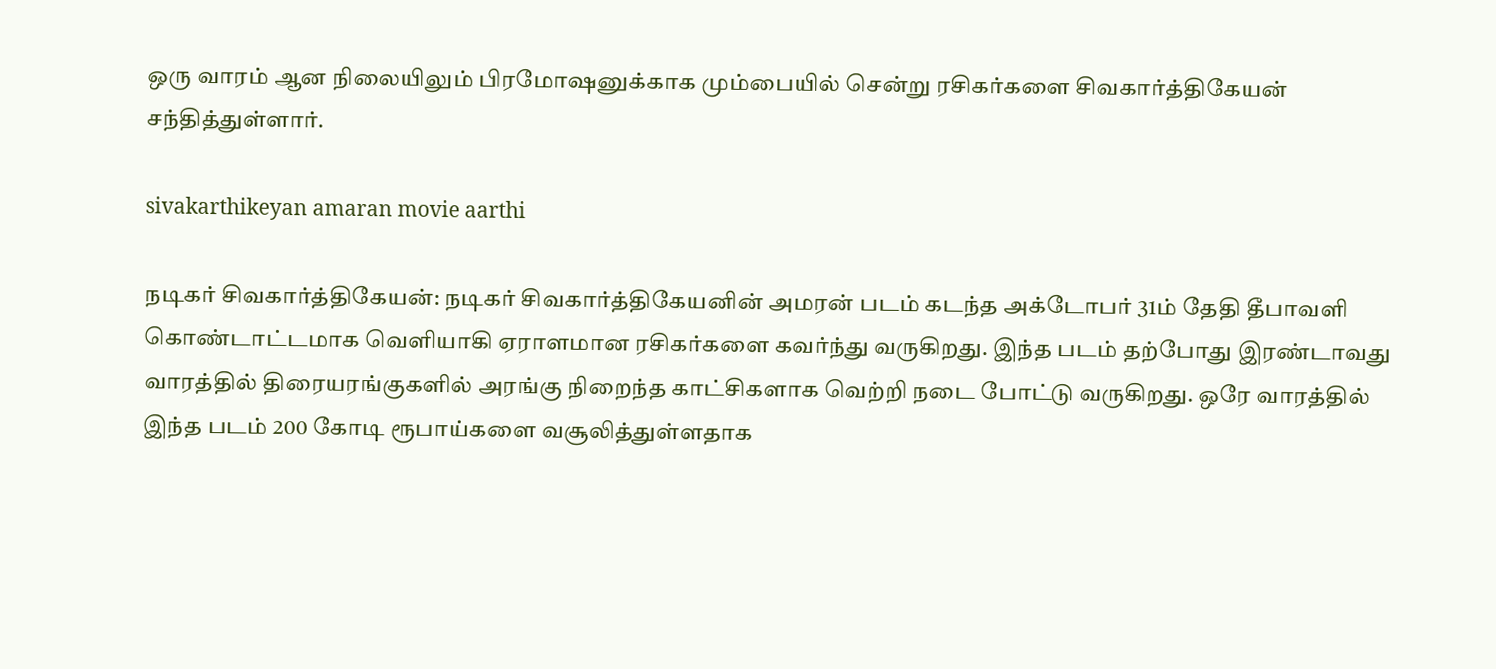ஒரு வாரம் ஆன நிலையிலும் பிரமோஷனுக்காக மும்பையில் சென்று ரசிகர்களை சிவகார்த்திகேயன் சந்தித்துள்ளார்.

sivakarthikeyan amaran movie aarthi

நடிகர் சிவகார்த்திகேயன்: நடிகர் சிவகார்த்திகேயனின் அமரன் படம் கடந்த அக்டோபர் 31ம் தேதி தீபாவளி கொண்டாட்டமாக வெளியாகி ஏராளமான ரசிகர்களை கவர்ந்து வருகிறது. இந்த படம் தற்போது இரண்டாவது வாரத்தில் திரையரங்குகளில் அரங்கு நிறைந்த காட்சிகளாக வெற்றி நடை போட்டு வருகிறது. ஒரே வாரத்தில் இந்த படம் 200 கோடி ரூபாய்களை வசூலித்துள்ளதாக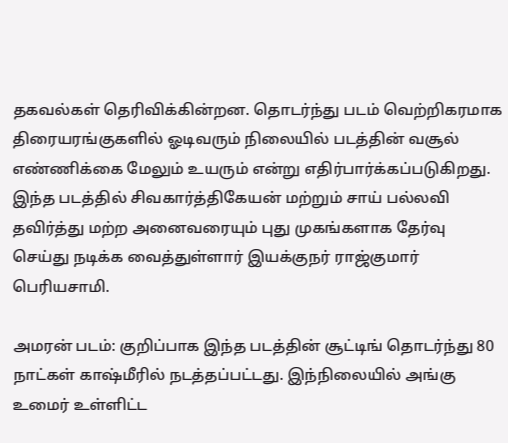தகவல்கள் தெரிவிக்கின்றன. தொடர்ந்து படம் வெற்றிகரமாக திரையரங்குகளில் ஓடிவரும் நிலையில் படத்தின் வசூல் எண்ணிக்கை மேலும் உயரும் என்று எதிர்பார்க்கப்படுகிறது. இந்த படத்தில் சிவகார்த்திகேயன் மற்றும் சாய் பல்லவி தவிர்த்து மற்ற அனைவரையும் புது முகங்களாக தேர்வு செய்து நடிக்க வைத்துள்ளார் இயக்குநர் ராஜ்குமார் பெரியசாமி.

அமரன் படம்: குறிப்பாக இந்த படத்தின் சூட்டிங் தொடர்ந்து 80 நாட்கள் காஷ்மீரில் நடத்தப்பட்டது. இந்நிலையில் அங்கு உமைர் உள்ளிட்ட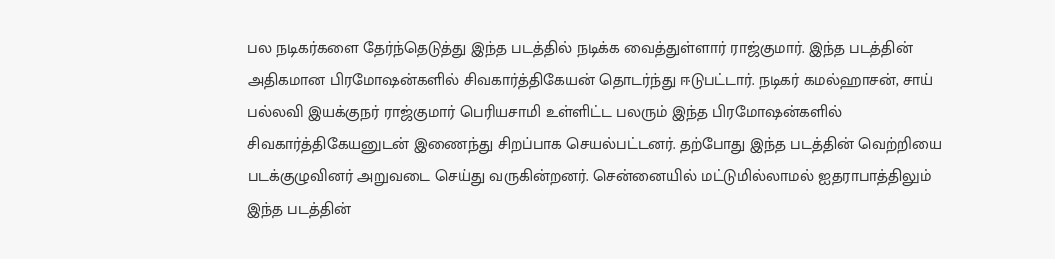பல நடிகர்களை தேர்ந்தெடுத்து இந்த படத்தில் நடிக்க வைத்துள்ளார் ராஜ்குமார். இந்த படத்தின் அதிகமான பிரமோஷன்களில் சிவகார்த்திகேயன் தொடர்ந்து ஈடுபட்டார். நடிகர் கமல்ஹாசன், சாய் பல்லவி இயக்குநர் ராஜ்குமார் பெரியசாமி உள்ளிட்ட பலரும் இந்த பிரமோஷன்களில் சிவகார்த்திகேயனுடன் இணைந்து சிறப்பாக செயல்பட்டனர். தற்போது இந்த படத்தின் வெற்றியை படக்குழுவினர் அறுவடை செய்து வருகின்றனர். சென்னையில் மட்டுமில்லாமல் ஐதராபாத்திலும் இந்த படத்தின்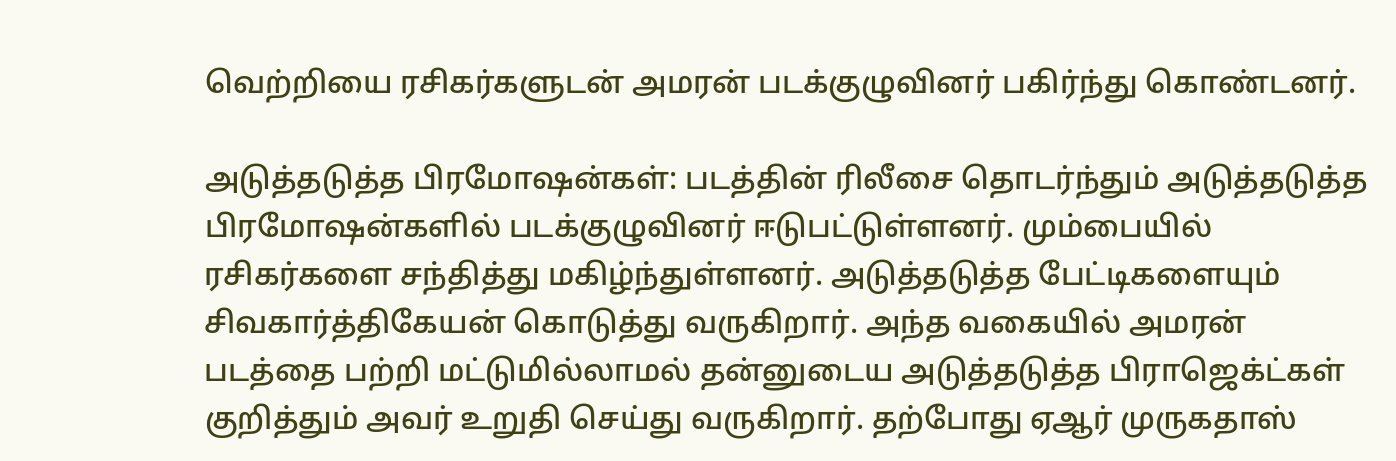வெற்றியை ரசிகர்களுடன் அமரன் படக்குழுவினர் பகிர்ந்து கொண்டனர்.

அடுத்தடுத்த பிரமோஷன்கள்: படத்தின் ரிலீசை தொடர்ந்தும் அடுத்தடுத்த பிரமோஷன்களில் படக்குழுவினர் ஈடுபட்டுள்ளனர். மும்பையில் ரசிகர்களை சந்தித்து மகிழ்ந்துள்ளனர். அடுத்தடுத்த பேட்டிகளையும் சிவகார்த்திகேயன் கொடுத்து வருகிறார். அந்த வகையில் அமரன் படத்தை பற்றி மட்டுமில்லாமல் தன்னுடைய அடுத்தடுத்த பிராஜெக்ட்கள் குறித்தும் அவர் உறுதி செய்து வருகிறார். தற்போது ஏஆர் முருகதாஸ்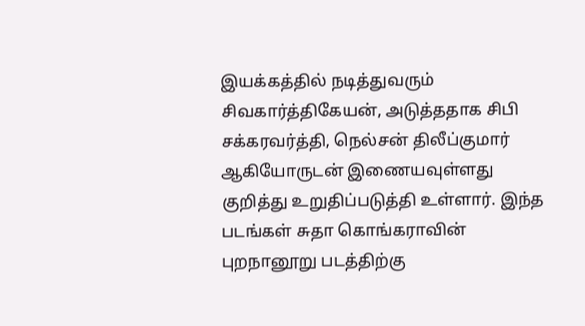இயக்கத்தில் நடித்துவரும் சிவகார்த்திகேயன், அடுத்ததாக சிபி சக்கரவர்த்தி, நெல்சன் திலீப்குமார் ஆகியோருடன் இணையவுள்ளது குறித்து உறுதிப்படுத்தி உள்ளார். இந்த படங்கள் சுதா கொங்கராவின் புறநானூறு படத்திற்கு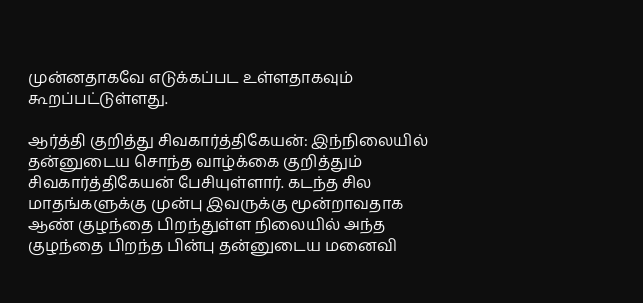முன்னதாகவே எடுக்கப்பட உள்ளதாகவும் கூறப்பட்டுள்ளது.

ஆர்த்தி குறித்து சிவகார்த்திகேயன்: இந்நிலையில் தன்னுடைய சொந்த வாழ்க்கை குறித்தும் சிவகார்த்திகேயன் பேசியுள்ளார். கடந்த சில மாதங்களுக்கு முன்பு இவருக்கு மூன்றாவதாக ஆண் குழந்தை பிறந்துள்ள நிலையில் அந்த குழந்தை பிறந்த பின்பு தன்னுடைய மனைவி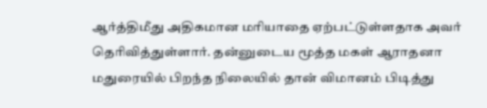ஆர்த்திமீது அதிகமான மரியாதை ஏற்பட்டுள்ளதாக அவர் தெரிவித்துள்ளார். தன்னுடைய மூத்த மகள் ஆராதனா மதுரையில் பிறந்த நிலையில் தான் விமானம் பிடித்து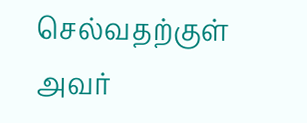செல்வதற்குள் அவர்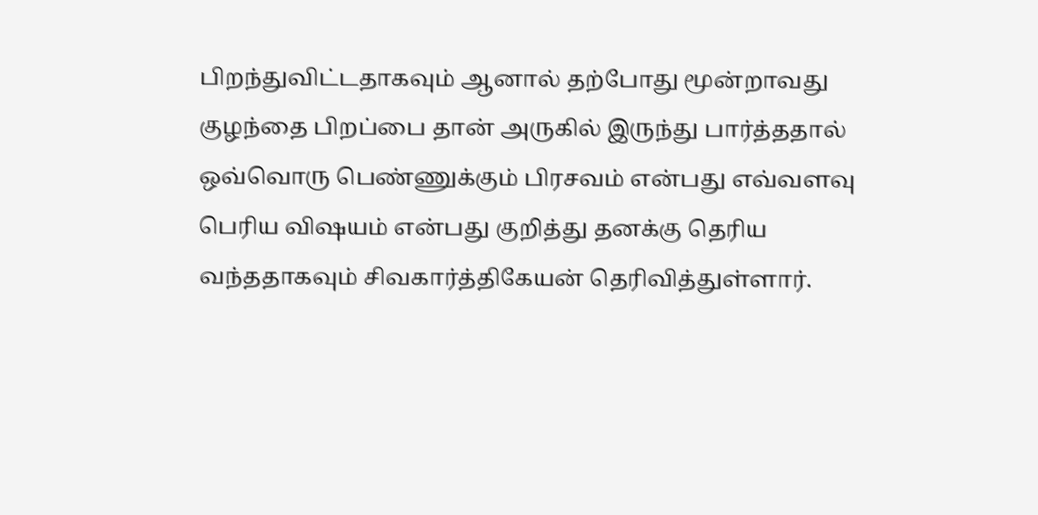பிறந்துவிட்டதாகவும் ஆனால் தற்போது மூன்றாவது குழந்தை பிறப்பை தான் அருகில் இருந்து பார்த்ததால் ஒவ்வொரு பெண்ணுக்கும் பிரசவம் என்பது எவ்வளவு பெரிய விஷயம் என்பது குறித்து தனக்கு தெரிய வந்ததாகவும் சிவகார்த்திகேயன் தெரிவித்துள்ளார்.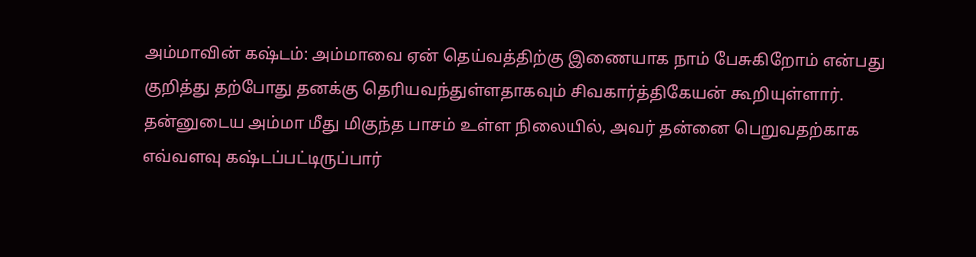அம்மாவின் கஷ்டம்: அம்மாவை ஏன் தெய்வத்திற்கு இணையாக நாம் பேசுகிறோம் என்பது குறித்து தற்போது தனக்கு தெரியவந்துள்ளதாகவும் சிவகார்த்திகேயன் கூறியுள்ளார். தன்னுடைய அம்மா மீது மிகுந்த பாசம் உள்ள நிலையில், அவர் தன்னை பெறுவதற்காக எவ்வளவு கஷ்டப்பட்டிருப்பார்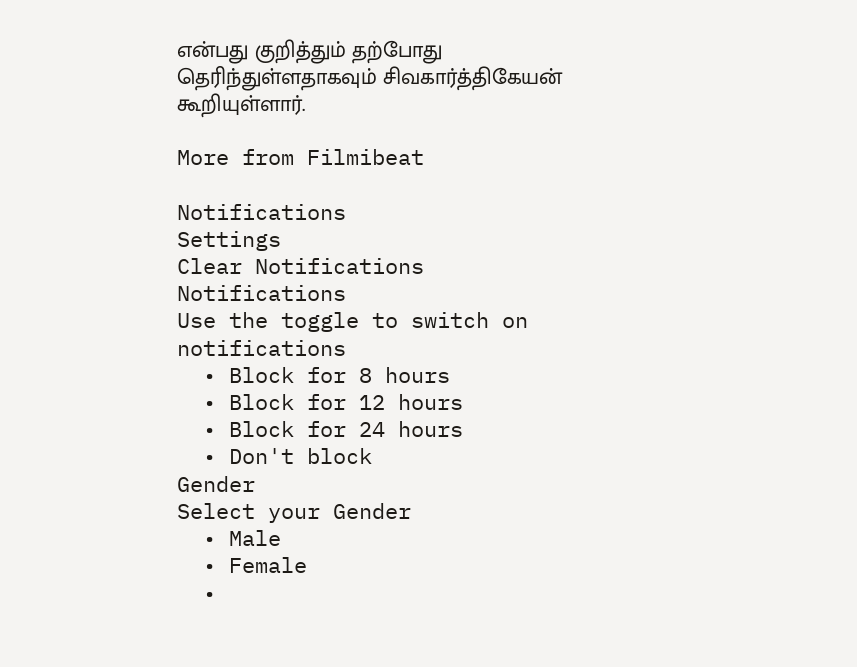என்பது குறித்தும் தற்போது தெரிந்துள்ளதாகவும் சிவகார்த்திகேயன் கூறியுள்ளார்.

More from Filmibeat

Notifications
Settings
Clear Notifications
Notifications
Use the toggle to switch on notifications
  • Block for 8 hours
  • Block for 12 hours
  • Block for 24 hours
  • Don't block
Gender
Select your Gender
  • Male
  • Female
  •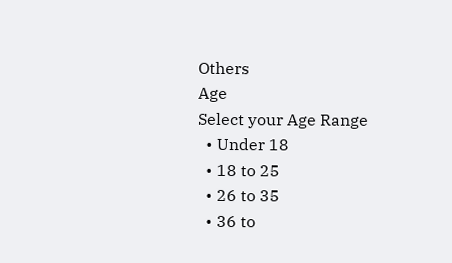Others
Age
Select your Age Range
  • Under 18
  • 18 to 25
  • 26 to 35
  • 36 to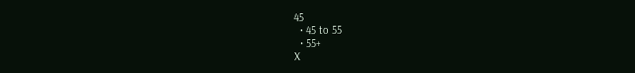45
  • 45 to 55
  • 55+
X